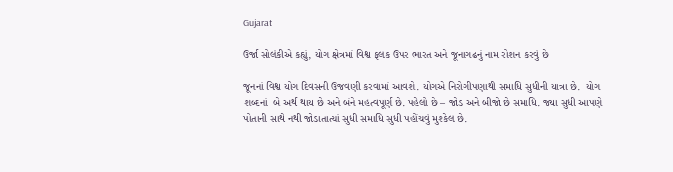Gujarat

ઉર્જા સોલંકીએ કહ્યું, યોગ ક્ષેત્રમાં વિશ્વ ફલક ઉપર ભારત અને જૂનાગઢનું નામ રોશન કરવું છે

જૂનનાં વિશ્વ યોગ દિવસની ઉજવણી કરવામાં આવશે. યોગએ નિરોગીપણાથી સમાધિ સુધીની યાત્રા છે.  યોગ શબ્દનાં  બે અર્થ થાય છે અને બંને મહત્વપૂર્ણ છે. પહેલો છે – જોડ અને બીજો છે સમાધિ. જ્યા સુધી આપણે પોતાની સાથે નથી જોડાતાત્યાં સુધી સમાધિ સુધી પહોંચવું મુશ્કેલ છે.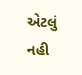એટલું નહી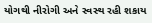યોગથી નીરોગી અને સ્વસ્થ રહી શકાય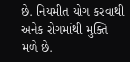છે. નિયમીત યોગ કરવાથી અનેક રોગમાંથી મુક્તિ મળે છે.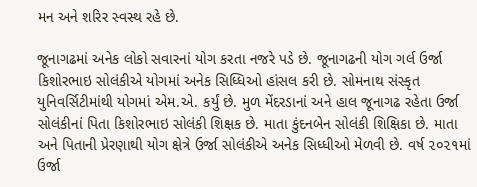મન અને શરિર સ્વસ્થ રહે છે.

જૂનાગઢમાં અનેક લોકો સવારનાં યોગ કરતા નજરે પડે છે. જૂનાગઢની યોગ ગર્લ ઉર્જા કિશોરભાઇ સોલંકીએ યોગમાં અનેક સિધ્ધિઓ હાંસલ કરી છે. સોમનાથ સંસ્કૃત યુનિવર્સિટીમાંથી યોગમાં એમ.એ. કર્યું છે. મુળ મેંદરડાનાં અને હાલ જૂનાગઢ રહેતા ઉર્જા સોલંકીનાં પિતા કિશોરભાઇ સોલંકી શિક્ષક છે. માતા કુંદનબેન સોલંકી શિક્ષિકા છે. માતા અને પિતાની પ્રેરણાથી યોગ ક્ષેત્રે ઉર્જા સોલંકીએ અનેક સિધ્ધીઓ મેળવી છે. વર્ષ ૨૦૨૧માં ઉર્જા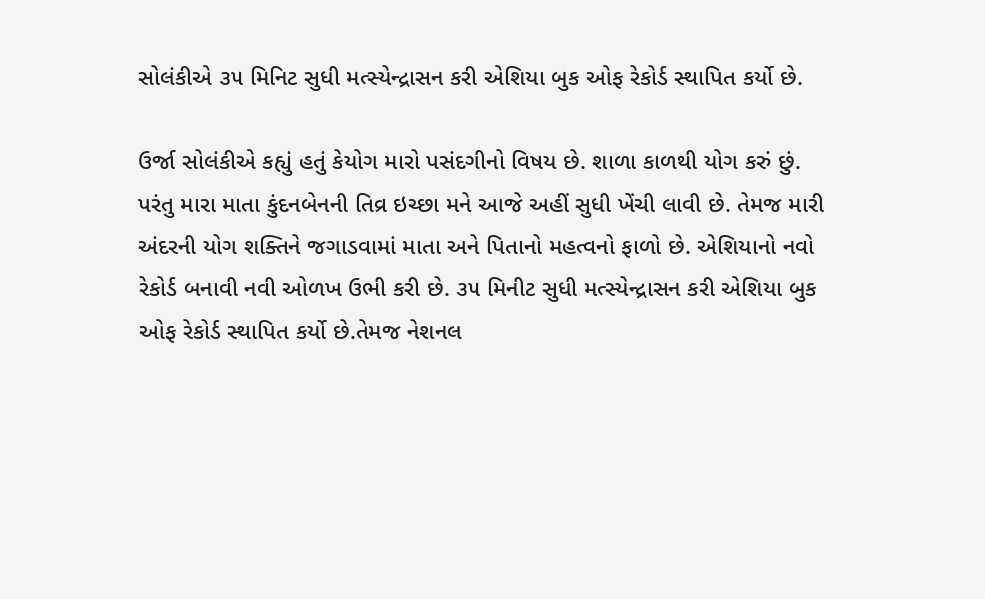સોલંકીએ ૩૫ મિનિટ સુધી મત્સ્યેન્દ્રાસન કરી એશિયા બુક ઓફ રેકોર્ડ સ્થાપિત કર્યો છે.

ઉર્જા સોલંકીએ કહ્યું હતું કેયોગ મારો પસંદગીનો વિષય છે. શાળા કાળથી યોગ કરું છું.  પરંતુ મારા માતા કુંદનબેનની તિવ્ર ઇચ્છા મને આજે અહીં સુધી ખેંચી લાવી છે. તેમજ મારી અંદરની યોગ શક્તિને જગાડવામાં માતા અને પિતાનો મહત્વનો ફાળો છે. એશિયાનો નવો રેકોર્ડ બનાવી નવી ઓળખ ઉભી કરી છે. ૩૫ મિનીટ સુધી મત્સ્યેન્દ્રાસન કરી એશિયા બુક ઓફ રેકોર્ડ સ્થાપિત કર્યો છે.તેમજ નેશનલ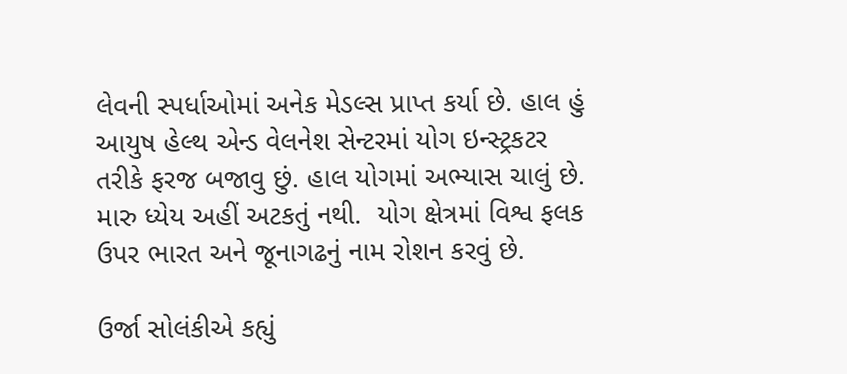લેવની સ્પર્ધાઓમાં અનેક મેડલ્સ પ્રાપ્ત કર્યા છે. હાલ હું આયુષ હેલ્થ એન્ડ વેલનેશ સેન્ટરમાં યોગ ઇન્સ્ટ્રકટર તરીકે ફરજ બજાવુ છું. હાલ યોગમાં અભ્યાસ ચાલું છે. મારુ ધ્યેય અહીં અટકતું નથી.  યોગ ક્ષેત્રમાં વિશ્વ ફલક ઉપર ભારત અને જૂનાગઢનું નામ રોશન કરવું છે.

ઉર્જા સોલંકીએ કહ્યું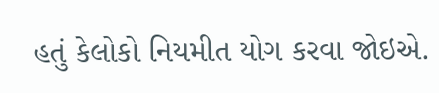હતું કેલોકો નિયમીત યોગ કરવા જોઇએ.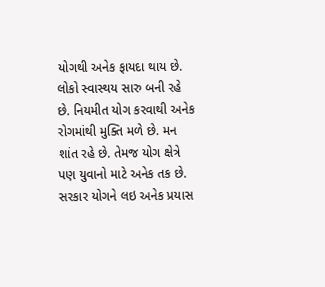યોગથી અનેક ફાયદા થાય છે. લોકો સ્વાસ્થય સારુ બની રહે છે. નિયમીત યોગ કરવાથી અનેક રોગમાંથી મુક્તિ મળે છે. મન શાંત રહે છે. તેમજ યોગ ક્ષેત્રે પણ યુવાનો માટે અનેક તક છે. સરકાર યોગને લઇ અનેક પ્રયાસ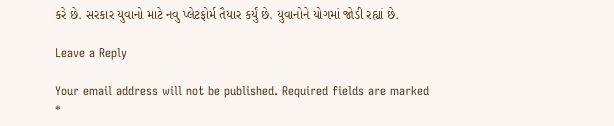કરે છે. સરકાર યુવાનો માટે નવુ પ્લેટફોર્મ તૈયાર કર્યું છે. યુવાનોને યોગમાં જોડી રહ્યાં છે.

Leave a Reply

Your email address will not be published. Required fields are marked *